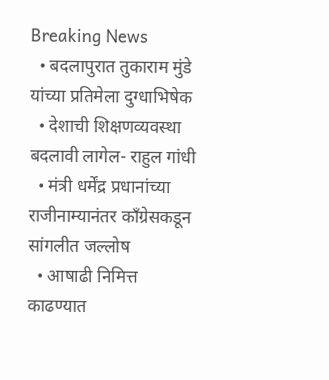Breaking News
  • बदलापुरात तुकाराम मुंडे यांच्या प्रतिमेला दुग्धाभिषेक
  • देशाची शिक्षणव्यवस्था बदलावी लागेल- राहुल गांधी
  • मंत्री धर्मेंद्र प्रधानांच्या राजीनाम्यानंतर काँग्रेसकडून सांगलीत जल्लोष
  • आषाढी निमित्त काढण्यात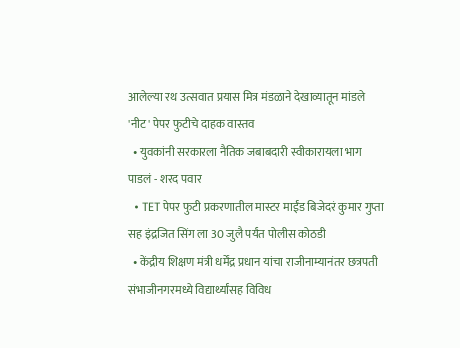आलेल्या रथ उत्सवात प्रयास मित्र मंडळाने देखाव्यातून मांडले 'नीट' पेपर फुटीचे दाहक वास्तव
  • युवकांनी सरकारला नैतिक जबाबदारी स्वीकारायला भाग पाडलं - शरद पवार
  • TET पेपर फुटी प्रकरणातील मास्टर माईंड बिजेदरं कुमार गुप्ता सह इंद्रजित सिंग ला 30 जुलै पर्यंत पोलीस कोठडी
  • केंद्रीय शिक्षण मंत्री धर्मेंद्र प्रधान यांचा राजीनाम्यानंतर छत्रपती संभाजीनगरमध्ये विद्यार्थ्यांसह विविध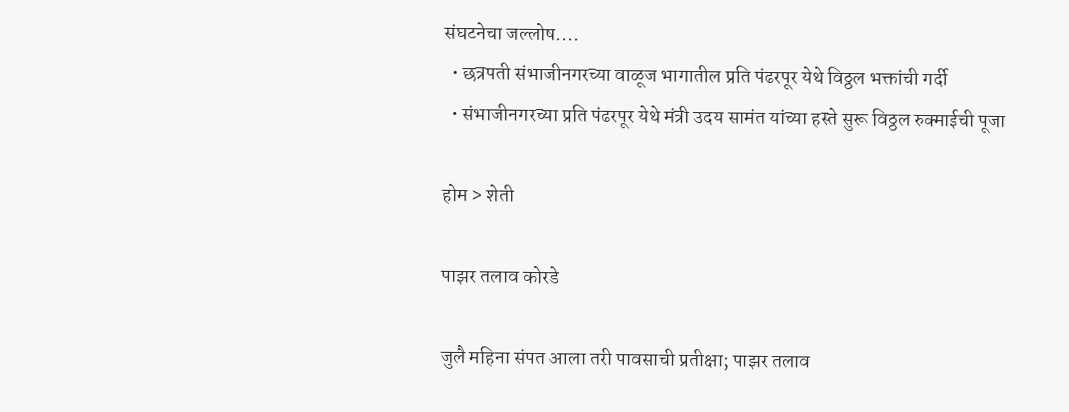संघटनेचा जल्लोष....
  • छत्रपती संभाजीनगरच्या वाळूज भागातील प्रति पंढरपूर येथे विठ्ठल भक्तांची गर्दी
  • संभाजीनगरच्या प्रति पंढरपूर येथे मंत्री उदय सामंत यांच्या हस्ते सुरू विठ्ठल रुक्माईची पूजा

होम > शेती

पाझर तलाव कोरडे

जुलै महिना संपत आला तरी पावसाची प्रतीक्षा; पाझर तलाव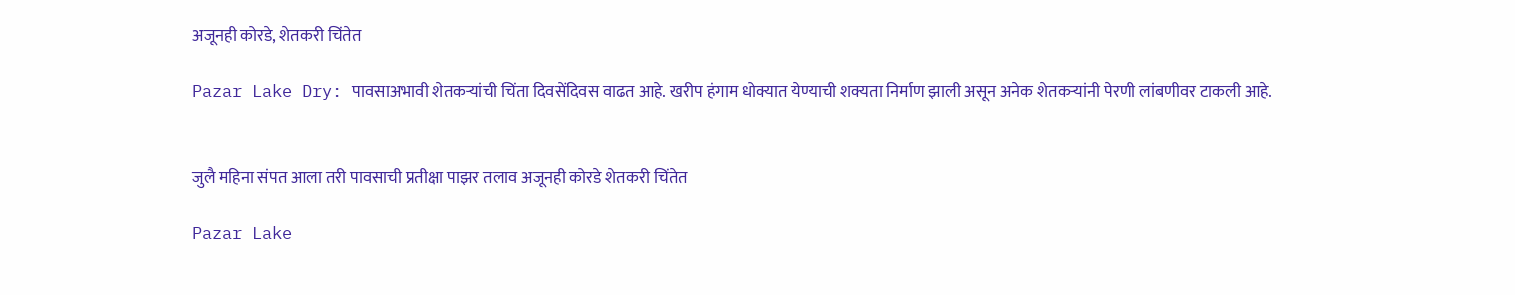अजूनही कोरडे, शेतकरी चिंतेत

Pazar Lake Dry: पावसाअभावी शेतकऱ्यांची चिंता दिवसेंदिवस वाढत आहे. खरीप हंगाम धोक्यात येण्याची शक्यता निर्माण झाली असून अनेक शेतकऱ्यांनी पेरणी लांबणीवर टाकली आहे.


जुलै महिना संपत आला तरी पावसाची प्रतीक्षा पाझर तलाव अजूनही कोरडे शेतकरी चिंतेत

Pazar Lake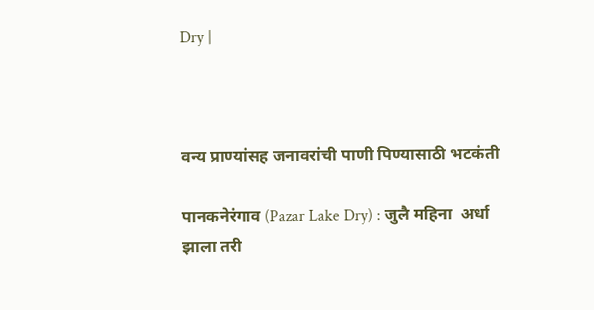Dry |



वन्य प्राण्यांसह जनावरांची पाणी पिण्यासाठी भटकंती

पानकनेरंगाव (Pazar Lake Dry) : जुलै महिना  अर्धा झाला तरी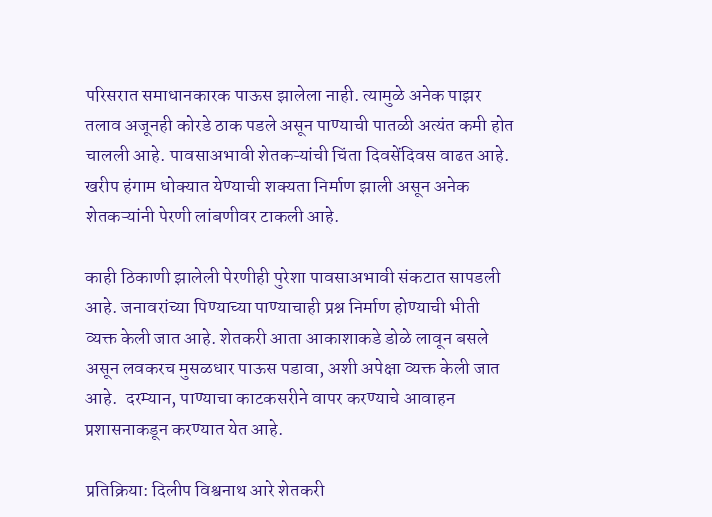परिसरात समाधानकारक पाऊस झालेला नाही. त्यामुळे अनेक पाझर तलाव अजूनही कोरडे ठाक पडले असून पाण्याची पातळी अत्यंत कमी होत चालली आहे. पावसाअभावी शेतकऱ्यांची चिंता दिवसेंदिवस वाढत आहे. खरीप हंगाम धोक्यात येण्याची शक्यता निर्माण झाली असून अनेक शेतकऱ्यांनी पेरणी लांबणीवर टाकली आहे.

काही ठिकाणी झालेली पेरणीही पुरेशा पावसाअभावी संकटात सापडली आहे. जनावरांच्या पिण्याच्या पाण्याचाही प्रश्न निर्माण होण्याची भीती व्यक्त केली जात आहे. शेतकरी आता आकाशाकडे डोळे लावून बसले असून लवकरच मुसळधार पाऊस पडावा, अशी अपेक्षा व्यक्त केली जात आहे.  दरम्यान, पाण्याचा काटकसरीने वापर करण्याचे आवाहन प्रशासनाकडून करण्यात येत आहे.

प्रतिक्रिया: दिलीप विश्वनाथ आरे शेतकरी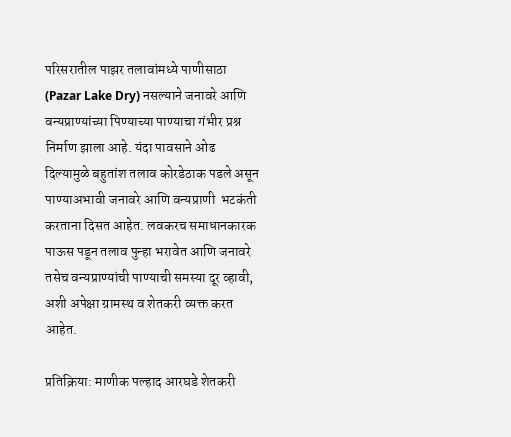परिसरातील पाझर तलावांमध्ये पाणीसाठा (Pazar Lake Dry) नसल्याने जनावरे आणि वन्यप्राण्यांच्या पिण्याच्या पाण्याचा गंभीर प्रश्न निर्माण झाला आहे. यंदा पावसाने ओढ दिल्यामुळे बहुतांश तलाव कोरडेठाक पडले असून पाण्याअभावी जनावरे आणि वन्यप्राणी  भटकंती करताना दिसत आहेत. लवकरच समाधानकारक पाऊस पडून तलाव पुन्हा भरावेत आणि जनावरे तसेच वन्यप्राण्यांची पाण्याची समस्या दूर व्हावी, अशी अपेक्षा ग्रामस्थ व शेतकरी व्यक्त करत आहेत.

प्रतिक्रिया: माणीक पल्हाद आरघडे शेतकरी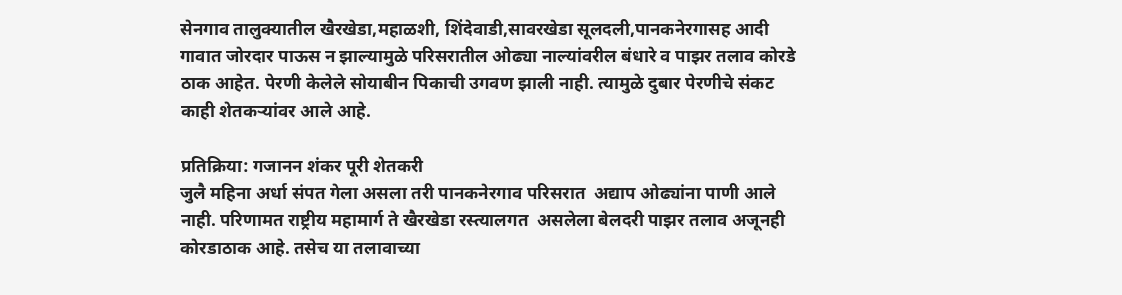सेनगाव तालुक्यातील खैरखेडा,महाळशी, शिंदेवाडी,सावरखेडा सूलदली,पानकनेरगासह आदी गावात जोरदार पाऊस न झाल्यामुळे परिसरातील ओढ्या नाल्यांवरील बंधारे व पाझर तलाव कोरडे ठाक आहेत. पेरणी केलेले सोयाबीन पिकाची उगवण झाली नाही. त्यामुळे दुबार पेरणीचे संकट काही शेतकऱ्यांवर आले आहे.

प्रतिक्रिया: गजानन शंकर पूरी शेतकरी
जुलै महिना अर्धा संपत गेला असला तरी पानकनेरगाव परिसरात  अद्याप ओढ्यांना पाणी आले नाही. परिणामत राष्ट्रीय महामार्ग ते खैरखेडा रस्त्यालगत  असलेला बेलदरी पाझर तलाव अजूनही कोरडाठाक आहे. तसेच या तलावाच्या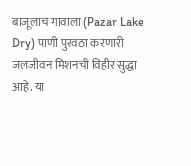बाजूलाच गावाला (Pazar Lake Dry) पाणी पुरवठा करणारी जलजीवन मिशनची विहीर सुद्धा आहे. या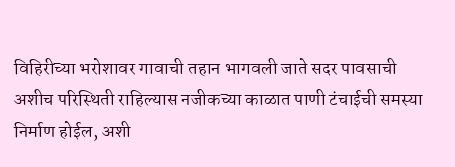विहिरीच्या भरोशावर गावाची तहान भागवली जाते सदर पावसाची अशीच परिस्थिती राहिल्यास नजीकच्या काळात पाणी टंचाईची समस्या निर्माण होईल, अशी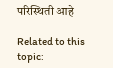परिस्थिती आहे

Related to this topic: